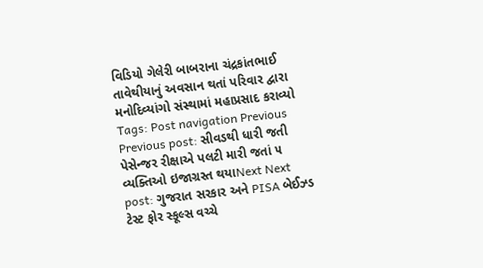વિડિયો ગેલેરી બાબરાના ચંદ્રકાંતભાઈ તાવેથીયાનું અવસાન થતાં પરિવાર દ્વારા મનોદિવ્યાંગો સંસ્થામાં મહાપ્રસાદ કરાવ્યો Tags: Post navigation Previous Previous post: સીવડથી ધારી જતી પેસેન્જર રીક્ષાએ પલટી મારી જતાં ૫ વ્યક્તિઓ ઇજાગ્રસ્ત થયાNext Next post: ગુજરાત સરકાર અને PISA બેઈઝ્ડ ટેસ્ટ ફોર સ્કૂલ્સ વચ્ચે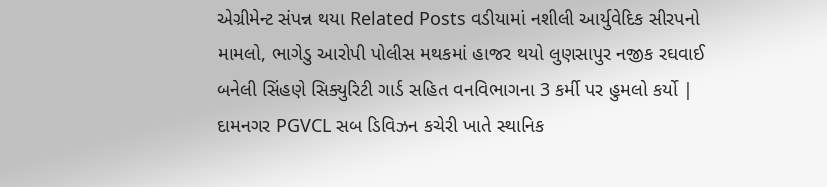એગ્રીમેન્ટ સંપન્ન થયા Related Posts વડીયામાં નશીલી આર્યુવેદિક સીરપનો મામલો, ભાગેડુ આરોપી પોલીસ મથકમાં હાજર થયો લુણસાપુર નજીક રઘવાઈ બનેલી સિંહણે સિક્યુરિટી ગાર્ડ સહિત વનવિભાગના 3 કર્મી પર હુમલો કર્યો | દામનગર PGVCL સબ ડિવિઝન કચેરી ખાતે સ્થાનિક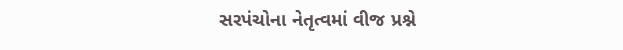સરપંચોના નેતૃત્વમાં વીજ પ્રશ્ને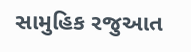સામુહિક રજુઆત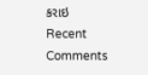કરાઇ
Recent Comments